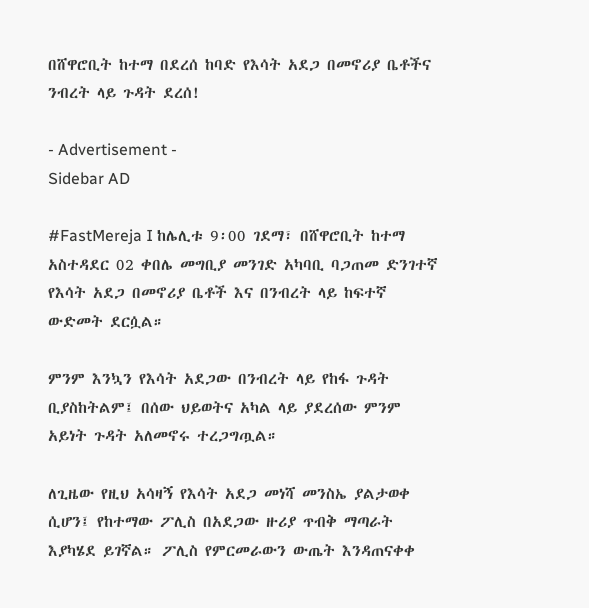በሸዋሮቢት ከተማ በደረሰ ከባድ የእሳት አደጋ በመኖሪያ ቤቶችና ንብረት ላይ ጉዳት ደረሰ!

- Advertisement -
Sidebar AD

#FastMereja I ከሌሊቱ 9፡00 ገደማ፣ በሸዋሮቢት ከተማ አስተዳደር 02 ቀበሌ መግቢያ መንገድ አካባቢ ባጋጠመ ድንገተኛ የእሳት አደጋ በመኖሪያ ቤቶች እና በንብረት ላይ ከፍተኛ ውድመት ደርሷል።

ምንም እንኳን የእሳት አደጋው በንብረት ላይ የከፋ ጉዳት ቢያስከትልም፤ በሰው ህይወትና አካል ላይ ያደረሰው ምንም አይነት ጉዳት አለመኖሩ ተረጋግጧል።

ለጊዜው የዚህ አሳዛኝ የእሳት አደጋ መነሻ መንስኤ ያልታወቀ ሲሆን፤ የከተማው ፖሊስ በአደጋው ዙሪያ ጥብቅ ማጣራት እያካሄደ ይገኛል። ፖሊስ የምርመራውን ውጤት እንዳጠናቀቀ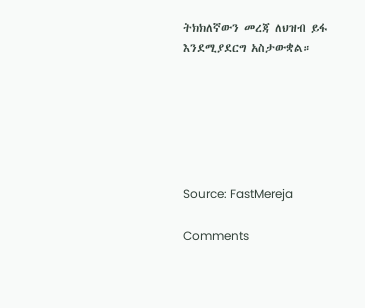ትክክለኛውን መረጃ ለህዝብ ይፋ እንደሚያደርግ አስታውቋል።






Source: FastMereja

Comments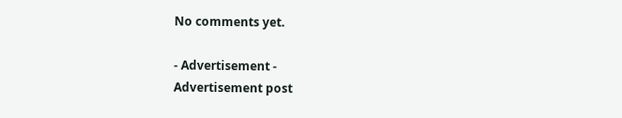No comments yet.

- Advertisement -
Advertisement post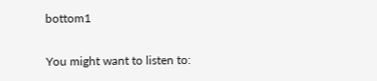bottom1

You might want to listen to: